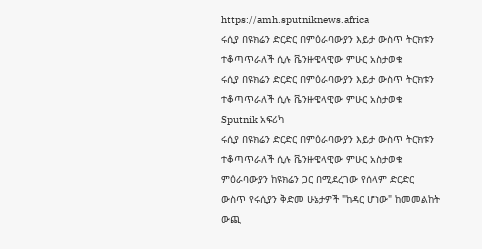https://amh.sputniknews.africa
ሩሲያ በዩክሬን ድርድር በምዕራባውያን እይታ ውስጥ ትርክቱን ተቆጣጥራለች ሲሉ ቬንዙዌላዊው ምሁር አስታወቁ
ሩሲያ በዩክሬን ድርድር በምዕራባውያን እይታ ውስጥ ትርክቱን ተቆጣጥራለች ሲሉ ቬንዙዌላዊው ምሁር አስታወቁ
Sputnik አፍሪካ
ሩሲያ በዩክሬን ድርድር በምዕራባውያን እይታ ውስጥ ትርክቱን ተቆጣጥራለች ሲሉ ቬንዙዌላዊው ምሁር አስታወቁ ምዕራባውያን ከዩክሬን ጋር በሚደረገው የሰላም ድርድር ውስጥ የሩሲያን ቅድመ ሁኔታዎች "ከዳር ሆነው" ከመመልከት ውጪ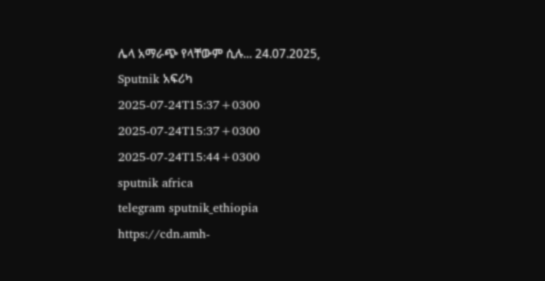ሌላ አማራጭ የላቸውም ሲሉ... 24.07.2025, Sputnik አፍሪካ
2025-07-24T15:37+0300
2025-07-24T15:37+0300
2025-07-24T15:44+0300
sputnik africa
telegram sputnik_ethiopia
https://cdn.amh-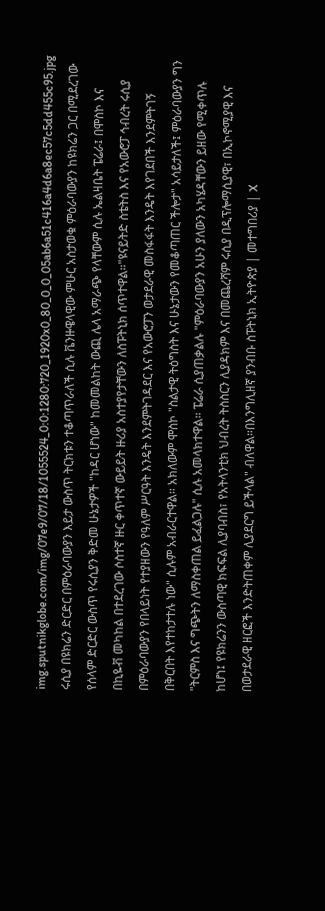img.sputnikglobe.com/img/07e9/07/18/1055524_0:0:1280:720_1920x0_80_0_0_05ab6a51c416a4d6a8ec57c5dd455c95.jpg
ሩሲያ በዩክሬን ድርድር በምዕራባውያን እይታ ውስጥ ትርክቱን ተቆጣጥራለች ሲሉ ቬንዙዌላዊው ምሁር አስታወቁ ምዕራባውያን ከዩክሬን ጋር በሚደረገው የሰላም ድርድር ውስጥ የሩሲያን ቅድመ ሁኔታዎች "ከዳር ሆነው" ከመመልከት ውጪ ሌላ አማራጭ የላቸውም ሲሉ ኤልዛቤት ፔሬራ፤ በሞስኮ እና በኪዬቭ መካከል በተደረገው ሶስተኛ ዙር ቀጥተኛ ውይይት ዙሪያ አስተያየታቸውን ለስፑትኒክ ሰጥተዋል።"ዩናይትድ ስቴትስ እና የአውሮፓ ኅብረት ሩሲያ በምዕራባውያን የበላይነት የተያዘውን የዓለም ሥርዓት እንዴት እንደምትገዳደር እና የአውሮፓን ወታደራዊ መስፋፋት እንዴት እየገደበች እንደምትገኝ በቅርበት እየተከታተሉ ነው" ሲሉም አብራርተዋል። አክለውም ሞስኮ "ስልታዊ ትዕግስት እና ሁኔታውን የመቆጣጠር ችሎታ" አሳይታለች፤ ምዕራባውያን ግን "ትርምስ እና ግጭትን ለማስቀጠል ይፈልጋሉ" ሲሉ አመላክተዋል። ፔሬራ ሲያጠቃልሉ "ምዕራባውያን አሁን ያለውን አካሄዳቸውን ይዘው የሚቀጥሉ ከሆነ፤ የዩክሬንን ውስጣዊ ክፍፍል ሊያባብስ፣ የአትላንቲክ ህብረት ትስስርን ሊያዳክም እና በመጨረሻም ሩሲያ በዲፕሎማሲያዊ፣ በኢኮኖሚያዊ እና በወታደራዊ ዘርፎች እንድትጠቀም ሊያደርግ ይችላል" ብለዋል።በእንግሊዘኛ ያንብቡ ስፑትኒክ ኢትዮጵያ | መተግበሪያ | X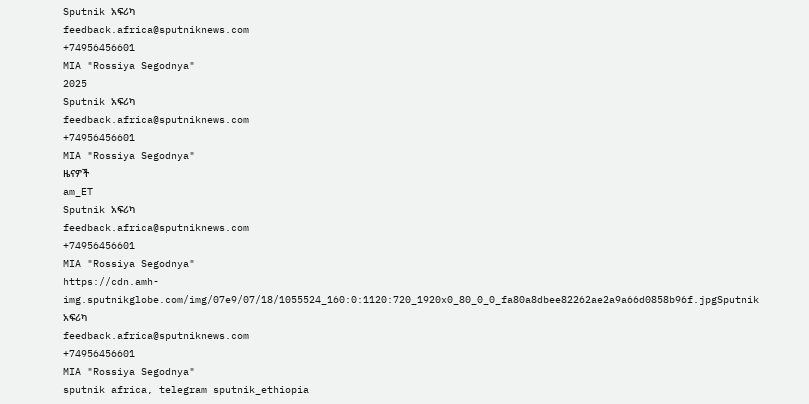Sputnik አፍሪካ
feedback.africa@sputniknews.com
+74956456601
MIA "Rossiya Segodnya"
2025
Sputnik አፍሪካ
feedback.africa@sputniknews.com
+74956456601
MIA "Rossiya Segodnya"
ዜናዎች
am_ET
Sputnik አፍሪካ
feedback.africa@sputniknews.com
+74956456601
MIA "Rossiya Segodnya"
https://cdn.amh-img.sputnikglobe.com/img/07e9/07/18/1055524_160:0:1120:720_1920x0_80_0_0_fa80a8dbee82262ae2a9a66d0858b96f.jpgSputnik አፍሪካ
feedback.africa@sputniknews.com
+74956456601
MIA "Rossiya Segodnya"
sputnik africa, telegram sputnik_ethiopia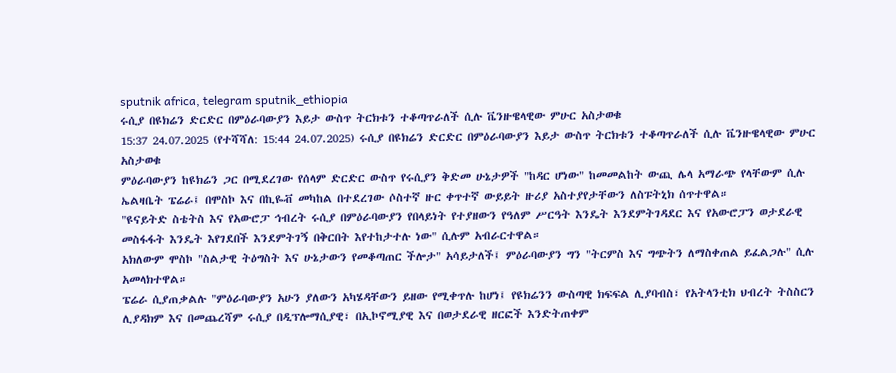sputnik africa, telegram sputnik_ethiopia
ሩሲያ በዩክሬን ድርድር በምዕራባውያን እይታ ውስጥ ትርክቱን ተቆጣጥራለች ሲሉ ቬንዙዌላዊው ምሁር አስታወቁ
15:37 24.07.2025 (የተሻሻለ: 15:44 24.07.2025) ሩሲያ በዩክሬን ድርድር በምዕራባውያን እይታ ውስጥ ትርክቱን ተቆጣጥራለች ሲሉ ቬንዙዌላዊው ምሁር አስታወቁ
ምዕራባውያን ከዩክሬን ጋር በሚደረገው የሰላም ድርድር ውስጥ የሩሲያን ቅድመ ሁኔታዎች "ከዳር ሆነው" ከመመልከት ውጪ ሌላ አማራጭ የላቸውም ሲሉ ኤልዛቤት ፔሬራ፤ በሞስኮ እና በኪዬቭ መካከል በተደረገው ሶስተኛ ዙር ቀጥተኛ ውይይት ዙሪያ አስተያየታቸውን ለስፑትኒክ ሰጥተዋል።
"ዩናይትድ ስቴትስ እና የአውሮፓ ኅብረት ሩሲያ በምዕራባውያን የበላይነት የተያዘውን የዓለም ሥርዓት እንዴት እንደምትገዳደር እና የአውሮፓን ወታደራዊ መስፋፋት እንዴት እየገደበች እንደምትገኝ በቅርበት እየተከታተሉ ነው" ሲሉም አብራርተዋል።
አክለውም ሞስኮ "ስልታዊ ትዕግስት እና ሁኔታውን የመቆጣጠር ችሎታ" አሳይታለች፤ ምዕራባውያን ግን "ትርምስ እና ግጭትን ለማስቀጠል ይፈልጋሉ" ሲሉ አመላክተዋል።
ፔሬራ ሲያጠቃልሉ "ምዕራባውያን አሁን ያለውን አካሄዳቸውን ይዘው የሚቀጥሉ ከሆነ፤ የዩክሬንን ውስጣዊ ክፍፍል ሊያባብስ፣ የአትላንቲክ ህብረት ትስስርን ሊያዳክም እና በመጨረሻም ሩሲያ በዲፕሎማሲያዊ፣ በኢኮኖሚያዊ እና በወታደራዊ ዘርፎች እንድትጠቀም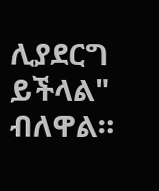ሊያደርግ ይችላል" ብለዋል።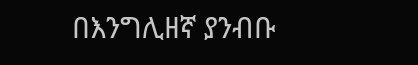በእንግሊዘኛ ያንብቡ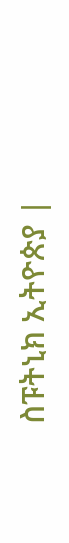ስፑትኒክ ኢትዮጵያ |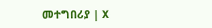መተግበሪያ | X